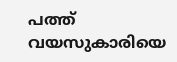പത്ത് വയസുകാരിയെ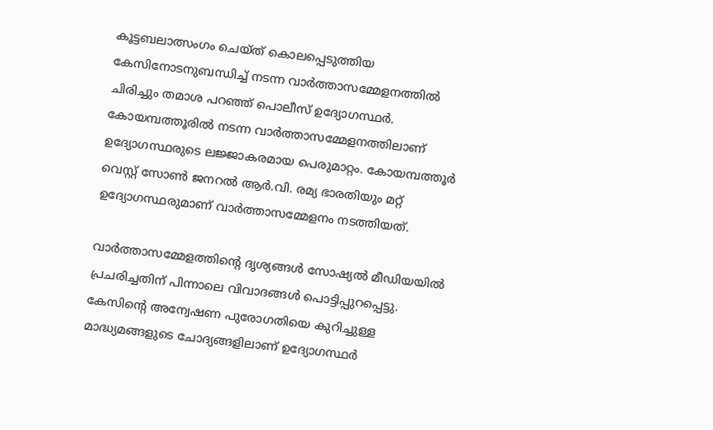കൂട്ടബലാത്സംഗം ചെയ്ത് കൊലപ്പെടുത്തിയ കേസിനോടനുബന്ധിച്ച്‌ നടന്ന വാർത്താസമ്മേളനത്തില്‍ ചിരിച്ചും തമാശ പറഞ്ഞ് പൊലീസ് ഉദ്യോഗസ്ഥർ. കോയമ്പത്തൂരില്‍ നടന്ന വാർത്താസമ്മേളനത്തിലാണ് ഉദ്യോഗസ്ഥരുടെ ലജ്ജാകരമായ പെരുമാറ്റം. കോയമ്പത്തൂർ വെസ്റ്റ് സോണ്‍ ജനറല്‍ ആർ.വി. രമ്യ ഭാരതിയും മറ്റ് ഉദ്യോഗസ്ഥരുമാണ് വാർത്താസമ്മേളനം നടത്തിയത്.

വാർത്താസമ്മേളത്തിന്റെ ദൃശ്യങ്ങള്‍ സോഷ്യല്‍ മീഡിയയില്‍ പ്രചരിച്ചതിന് പിന്നാലെ വിവാദങ്ങള്‍ പൊട്ടിപ്പുറപ്പെട്ടു. കേസിന്റെ അന്വേഷണ പുരോഗതിയെ കുറിച്ചുള്ള മാദ്ധ്യമങ്ങളുടെ ചോദ്യങ്ങളിലാണ് ഉദ്യോഗസ്ഥർ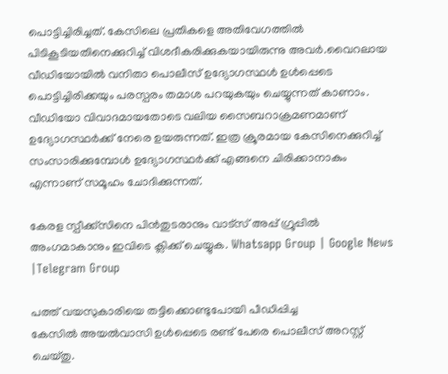പൊട്ടിച്ചിരിച്ചത്. കേസിലെ പ്രതികളെ അതിവേഗത്തില്‍ പിടികൂടിയതിനെക്കുറിച്ച്‌ വിശദീകരിക്കുകയായിരുന്നു അവർ.വൈറലായ വീഡിയോയില്‍ വനിതാ പൊലീസ് ഉദ്യോഗസ്ഥള്‍ ഉള്‍പ്പെടെ പൊട്ടിച്ചിരിക്കയും പരസ്പരം തമാശ പറയുകയും ചെയ്യുന്നത് കാണാം. വീഡിയോ വിവാദമായതോടെ വലിയ സൈബറാക്രമണമാണ് ഉദ്യോഗസ്ഥർക്ക് നേരെ ഉയരുന്നത്. ഇത്ര ക്രൂരമായ കേസിനെക്കുറിച്ച്‌ സംസാരിക്കുമ്പോള്‍ ഉദ്യോഗസ്ഥർക്ക് എങ്ങനെ ചിരിക്കാനാകും എന്നാണ് സമൂഹം ചോദിക്കുന്നത്.

കേരള സ്പീക്ക്സിനെ പിൻതുടരാനും വാട്സ് അപ്പ് ഗ്രൂപ്പിൽ അംഗമാകാനും ഇവിടെ ക്ലിക്ക് ചെയ്യുക. Whatsapp Group | Google News |Telegram Group

പത്ത് വയസുകാരിയെ തട്ടിക്കൊണ്ടുപോയി പീഡിപ്പിച്ച കേസില്‍ ‍അയല്‍വാസി ഉള്‍പ്പെടെ രണ്ട് പേരെ പൊലീസ് അറസ്റ്റ് ചെയ്തു.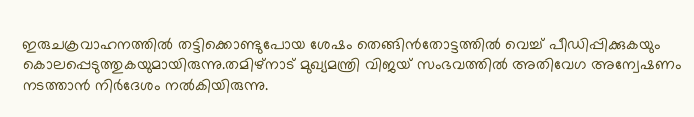ഇരുചക്രവാഹനത്തില്‍ തട്ടിക്കൊണ്ടുപോയ ശേഷം തെങ്ങിൻതോട്ടത്തില്‍ വെച്ച്‌ പീഡിപ്പിക്കുകയും കൊലപ്പെടുത്തുകയുമായിരുന്നു.തമിഴ്‌നാട് മുഖ്യമന്ത്രി വിജയ് സംഭവത്തില്‍ അതിവേഗ അന്വേഷണം നടത്താൻ നിർദേശം നല്‍കിയിരുന്നു.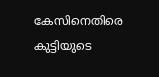കേസിനെതിരെ കുട്ടിയുടെ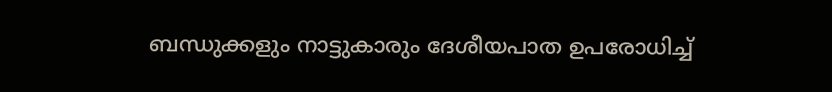ബന്ധുക്കളും നാട്ടുകാരും ദേശീയപാത ഉപരോധിച്ച്‌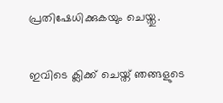പ്രതിഷേധിക്കുകയും ചെയ്തു.

ഇവിടെ ക്ലിക്ക് ചെയ്ത് ഞങ്ങളുടെ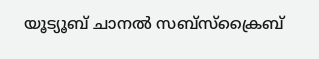യൂട്യൂബ് ചാനൽ സബ്സ്ക്രൈബ്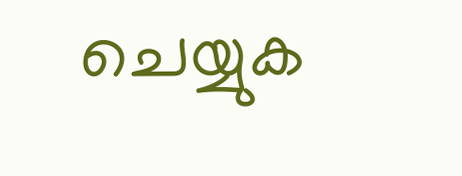ചെയ്യുക